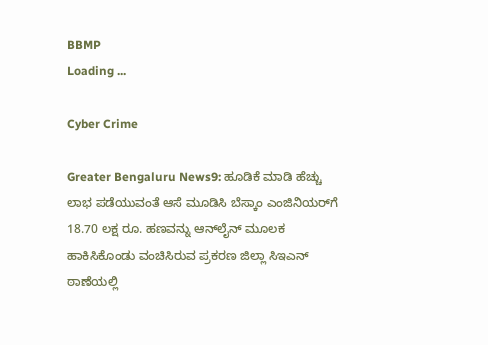BBMP
Loading ...

Cyber Crime

Greater Bengaluru News9: ಹೂಡಿಕೆ ಮಾಡಿ ಹೆಚ್ಚು ಲಾಭ ಪಡೆಯುವಂತೆ ಆಸೆ ಮೂಡಿಸಿ ಬೆಸ್ಕಾಂ ಎಂಜಿನಿಯರ್‌ಗೆ 18.70 ಲಕ್ಷ ರೂ. ಹಣವನ್ನು ಆನ್‌ಲೈನ್ ಮೂಲಕ ಹಾಕಿಸಿಕೊಂಡು ವಂಚಿಸಿರುವ ಪ್ರಕರಣ ಜಿಲ್ಲಾ ಸಿಇಎನ್ ಠಾಣೆಯಲ್ಲಿ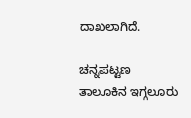ದಾಖಲಾಗಿದೆ.

ಚನ್ನಪಟ್ಟಣ ತಾಲೂಕಿನ ಇಗ್ಗಲೂರು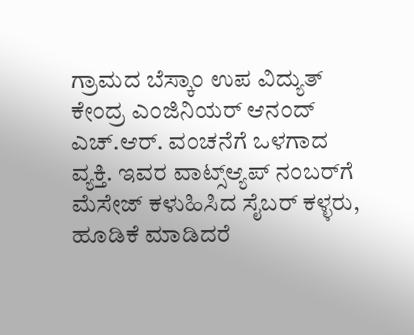ಗ್ರಾಮದ ಬೆಸ್ಕಾಂ ಉಪ ವಿದ್ಯುತ್ ಕೇಂದ್ರ ಎಂಜಿನಿಯರ್ ಆನಂದ್ ಎಚ್.ಆರ್. ವಂಚನೆಗೆ ಒಳಗಾದ ವ್ಯಕ್ತಿ. ಇವರ ವಾಟ್ಸ್ಆ್ಯಪ್ ನಂಬರ್‌ಗೆ ಮೆಸೇಜ್ ಕಳುಹಿಸಿದ ಸೈಬ‌ರ್ ಕಳ್ಳರು, ಹೂಡಿಕೆ ಮಾಡಿದರೆ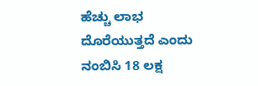ಹೆಚ್ಚು ಲಾಭ ದೊರೆಯುತ್ತದೆ ಎಂದು ನಂಬಿಸಿ 18 ಲಕ್ಷ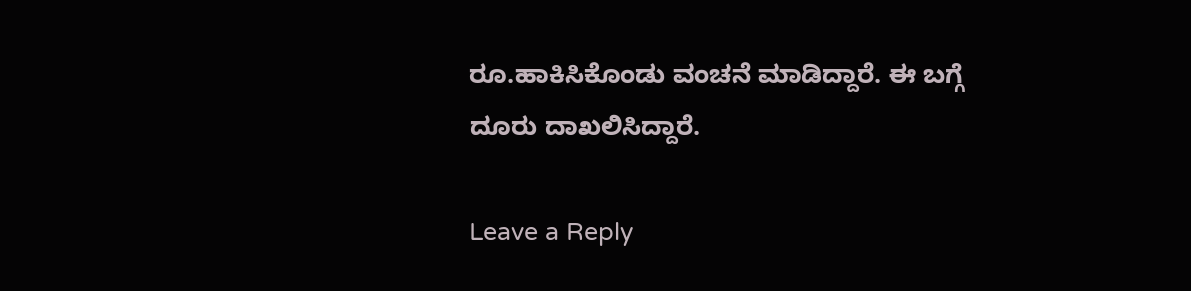ರೂ.ಹಾಕಿಸಿಕೊಂಡು ವಂಚನೆ ಮಾಡಿದ್ದಾರೆ. ಈ ಬಗ್ಗೆ ದೂರು ದಾಖಲಿಸಿದ್ದಾರೆ.

Leave a Reply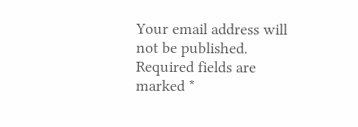Your email address will not be published. Required fields are marked *